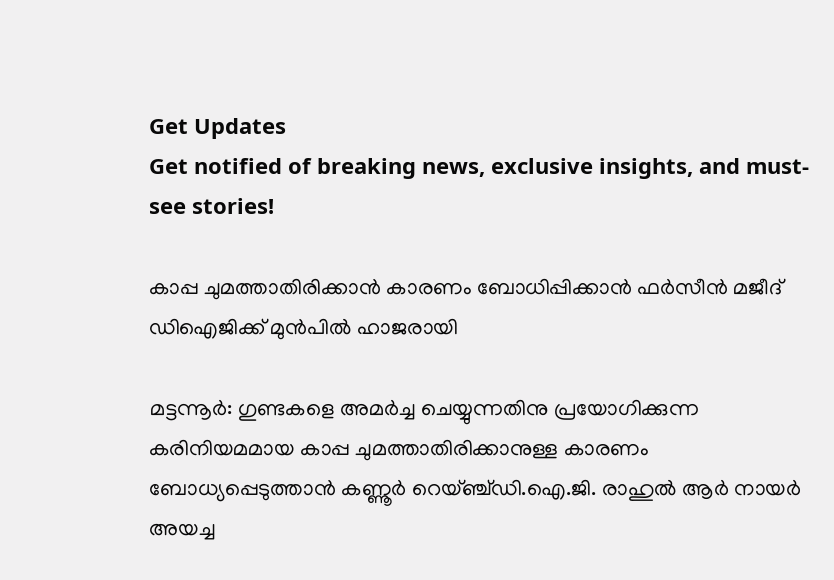Get Updates
Get notified of breaking news, exclusive insights, and must-see stories!

കാപ്പ ചുമത്താതിരിക്കാന്‍ കാരണം ബോധിപ്പിക്കാന്‍ ഫര്‍സീന്‍ മജീദ് ഡിഐജിക്ക് മുന്‍പില്‍ ഹാജരായി

മട്ടന്നൂര്‍: ഗുണ്ടകളെ അമര്‍ച്ച ചെയ്യുന്നതിനു പ്രയോഗിക്കുന്ന കരിനിയമമായ കാപ്പ ചുമത്താതിരിക്കാനുള്ള കാരണം ബോധ്യപ്പെടുത്താന്‍ കണ്ണൂര്‍ റെയ്ഞ്ച്ഡി.ഐ.ജി. രാഹുല്‍ ആര്‍ നായര്‍ അയച്ച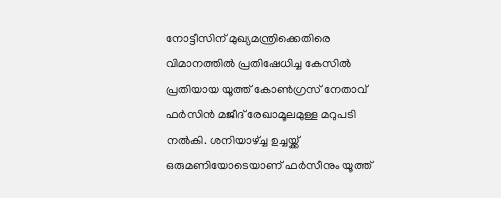നോട്ടീസിന് മുഖ്യമന്ത്രിക്കെതിരെ വിമാനത്തില്‍ പ്രതിഷേധിച്ച കേസില്‍ പ്രതിയായ യൂത്ത് കോണ്‍ഗ്രസ് നേതാവ് ഫര്‍സിന്‍ മജീദ് രേഖാമൂലമുള്ള മറുപടി നല്‍കി. ശനിയാഴ്ച്ച ഉച്ചയ്ക്ക് ഒരുമണിയോടെയാണ് ഫര്‍സീനും യൂത്ത്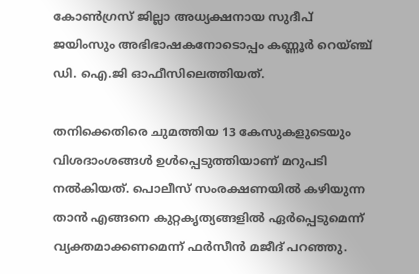കോണ്‍ഗ്രസ് ജില്ലാ അധ്യക്ഷനായ സുദീപ് ജയിംസും അഭിഭാഷകനോടൊപ്പം കണ്ണൂര്‍ റെയ്ഞ്ച് ഡി. ഐ.ജി ഓഫീസിലെത്തിയത്.

തനിക്കെതിരെ ചുമത്തിയ 13 കേസുകളുടെയും വിശദാംശങ്ങള്‍ ഉള്‍പ്പെടുത്തിയാണ് മറുപടി നല്‍കിയത്. പൊലീസ് സംരക്ഷണയില്‍ കഴിയുന്ന താന്‍ എങ്ങനെ കുറ്റകൃത്യങ്ങളില്‍ ഏര്‍പ്പെടുമെന്ന് വ്യക്തമാക്കണമെന്ന് ഫര്‍സീന്‍ മജീദ് പറഞ്ഞു.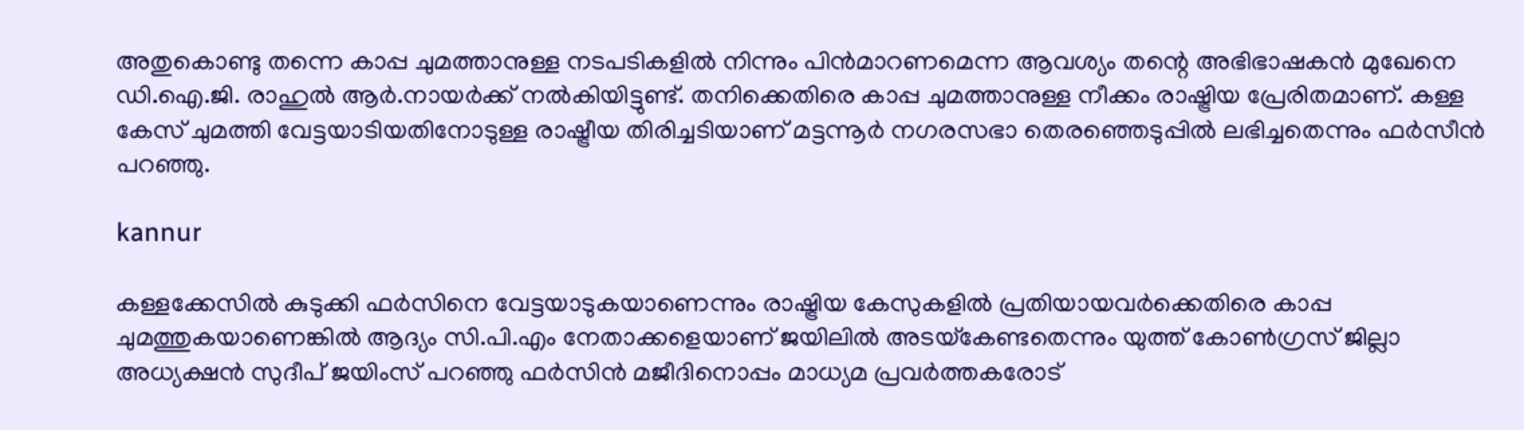അതുകൊണ്ടു തന്നെ കാപ്പ ചുമത്താനുള്ള നടപടികളില്‍ നിന്നും പിന്‍മാറണമെന്ന ആവശ്യം തന്റെ അഭിഭാഷകന്‍ മുഖേനെ ഡി.ഐ.ജി. രാഹുല്‍ ആര്‍.നായര്‍ക്ക് നല്‍കിയിട്ടുണ്ട്. തനിക്കെതിരെ കാപ്പ ചുമത്താനുള്ള നീക്കം രാഷ്ട്രിയ പ്രേരിതമാണ്. കള്ള കേസ് ചുമത്തി വേട്ടയാടിയതിനോടുള്ള രാഷ്ട്രീയ തിരിച്ചടിയാണ് മട്ടന്നൂര്‍ നഗരസഭാ തെരഞ്ഞെടുപ്പില്‍ ലഭിച്ചതെന്നും ഫര്‍സീന്‍ പറഞ്ഞു.

kannur

കള്ളക്കേസില്‍ കുടുക്കി ഫര്‍സിനെ വേട്ടയാടുകയാണെന്നും രാഷ്ട്രിയ കേസുകളില്‍ പ്രതിയായവര്‍ക്കെതിരെ കാപ്പ ചുമത്തുകയാണെങ്കില്‍ ആദ്യം സി.പി.എം നേതാക്കളെയാണ് ജയിലില്‍ അടയ്‌കേണ്ടതെന്നും യുത്ത് കോണ്‍ഗ്രസ് ജില്ലാ അധ്യക്ഷന്‍ സുദീപ് ജയിംസ് പറഞ്ഞു ഫര്‍സിന്‍ മജീദിനൊപ്പം മാധ്യമ പ്രവര്‍ത്തകരോട്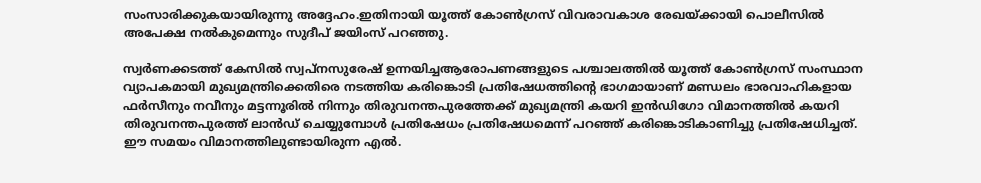സംസാരിക്കുകയായിരുന്നു അദ്ദേഹം.ഇതിനായി യൂത്ത് കോണ്‍ഗ്രസ് വിവരാവകാശ രേഖയ്ക്കായി പൊലീസില്‍ അപേക്ഷ നല്‍കുമെന്നും സുദീപ് ജയിംസ് പറഞ്ഞു.

സ്വര്‍ണക്കടത്ത് കേസില്‍ സ്വപ്‌നസുരേഷ് ഉന്നയിച്ചആരോപണങ്ങളുടെ പശ്ചാലത്തില്‍ യൂത്ത് കോണ്‍ഗ്രസ് സംസ്ഥാന വ്യാപകമായി മുഖ്യമന്ത്രിക്കെതിരെ നടത്തിയ കരിങ്കൊടി പ്രതിഷേധത്തിന്റെ ഭാഗമായാണ് മണ്ഡലം ഭാരവാഹികളായ ഫര്‍സീനും നവീനും മട്ടന്നൂരില്‍ നിന്നും തിരുവനന്തപുരത്തേക്ക് മുഖ്യമന്ത്രി കയറി ഇന്‍ഡിഗോ വിമാനത്തില്‍ കയറി തിരുവനന്തപുരത്ത് ലാന്‍ഡ് ചെയ്യുമ്പോള്‍ പ്രതിഷേധം പ്രതിഷേധമെന്ന് പറഞ്ഞ് കരിങ്കൊടികാണിച്ചു പ്രതിഷേധിച്ചത്. ഈ സമയം വിമാനത്തിലുണ്ടായിരുന്ന എല്‍.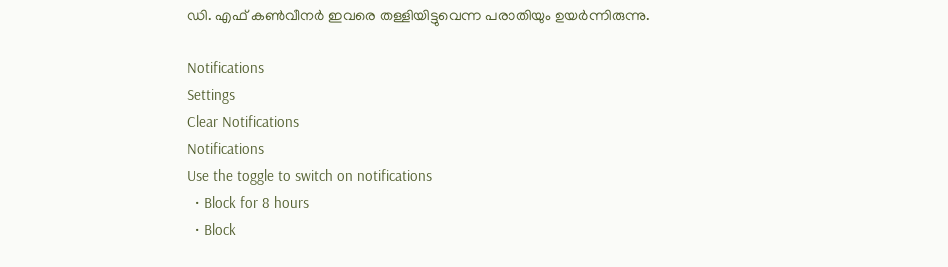ഡി. എഫ് കണ്‍വീനര്‍ ഇവരെ തള്ളിയിട്ടുവെന്ന പരാതിയും ഉയര്‍ന്നിരുന്നു.

Notifications
Settings
Clear Notifications
Notifications
Use the toggle to switch on notifications
  • Block for 8 hours
  • Block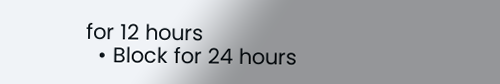for 12 hours
  • Block for 24 hours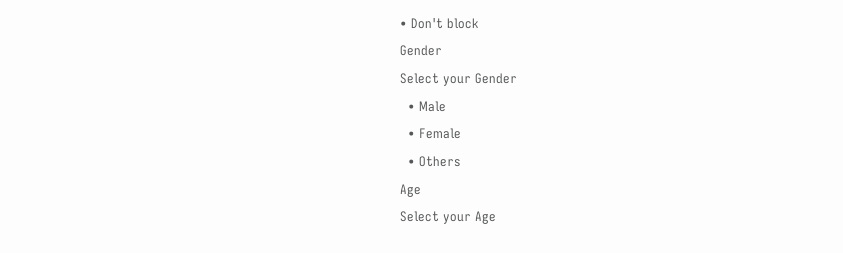• Don't block
Gender
Select your Gender
  • Male
  • Female
  • Others
Age
Select your Age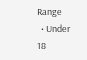Range
  • Under 18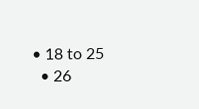• 18 to 25
  • 26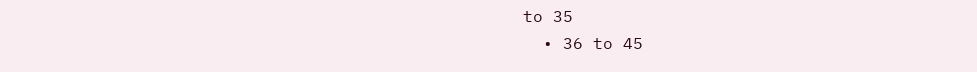to 35
  • 36 to 45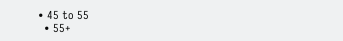• 45 to 55
  • 55+